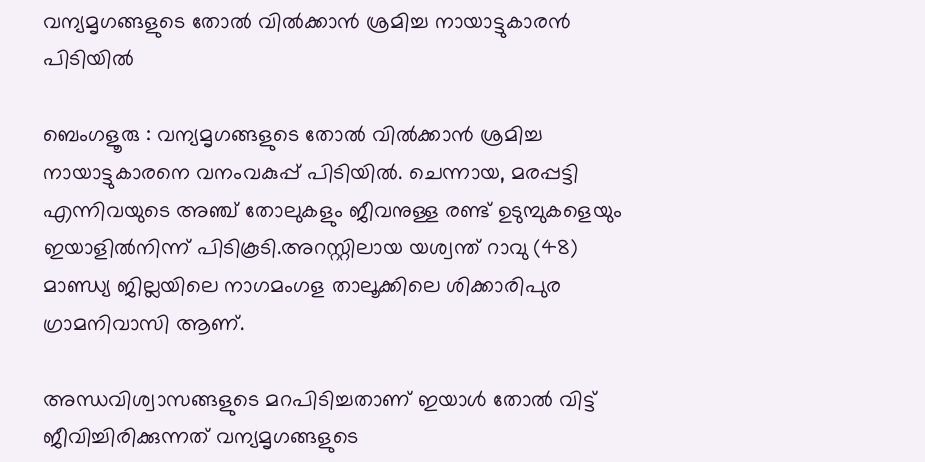വന്യമൃഗങ്ങളുടെ തോൽ വിൽക്കാൻ ശ്രമിച്ച നായാട്ടുകാരൻ പിടിയിൽ

ബെംഗളൂരു : വന്യമൃഗങ്ങളുടെ തോൽ വിൽക്കാൻ ശ്രമിച്ച നായാട്ടുകാരനെ വനംവകുപ്പ് പിടിയിൽ. ചെന്നായ, മരപ്പട്ടി എന്നിവയുടെ അഞ്ച് തോലുകളും ജീവനുള്ള രണ്ട് ഉടുമ്പുകളെയും ഇയാളിൽനിന്ന് പിടികൂടി.അറസ്റ്റിലായ യശ്വന്ത് റാവു (48) മാണ്ഡ്യ ജില്ലയിലെ നാഗമംഗള താലൂക്കിലെ ശിക്കാരിപുര ഗ്രാമനിവാസി ആണ്.

അന്ധവിശ്വാസങ്ങളുടെ മറപിടിച്ചതാണ് ഇയാൾ തോൽ വിട്ട് ജീവിച്ചിരിക്കുന്നത് വന്യമൃഗങ്ങളുടെ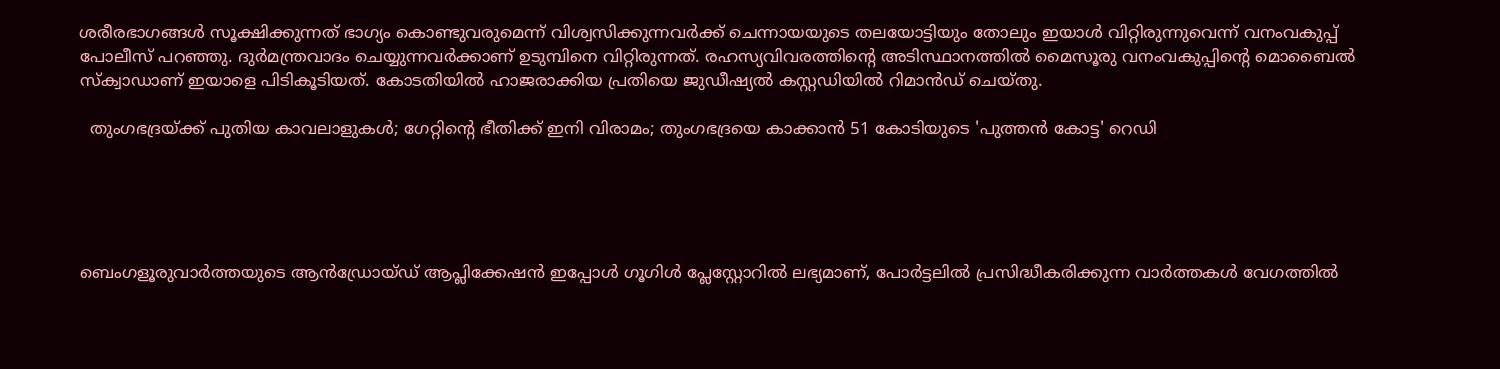ശരീരഭാഗങ്ങൾ സൂക്ഷിക്കുന്നത് ഭാഗ്യം കൊണ്ടുവരുമെന്ന് വിശ്വസിക്കുന്നവർക്ക് ചെന്നായയുടെ തലയോട്ടിയും തോലും ഇയാൾ വിറ്റിരുന്നുവെന്ന് വനംവകുപ്പ് പോലീസ് പറഞ്ഞു. ദുർമന്ത്രവാദം ചെയ്യുന്നവർക്കാണ് ഉടുമ്പിനെ വിറ്റിരുന്നത്. രഹസ്യവിവരത്തിന്റെ അടിസ്ഥാനത്തിൽ മൈസൂരു വനംവകുപ്പിന്റെ മൊബൈൽ സ്ക്വാഡാണ് ഇയാളെ പിടികൂടിയത്. കോടതിയിൽ ഹാജരാക്കിയ പ്രതിയെ ജുഡീഷ്യൽ കസ്റ്റഡിയിൽ റിമാൻഡ് ചെയ്തു.

  തുംഗഭദ്രയ്ക്ക് പുതിയ കാവലാളുകൾ; ഗേറ്റിന്റെ ഭീതിക്ക് ഇനി വിരാമം; തുംഗഭദ്രയെ കാക്കാൻ 51 കോടിയുടെ 'പുത്തൻ കോട്ട' റെഡി





ബെംഗളൂരുവാർത്തയുടെ ആൻഡ്രോയ്ഡ് ആപ്ലിക്കേഷൻ ഇപ്പോൾ ഗൂഗിൾ പ്ലേസ്റ്റോറിൽ ലഭ്യമാണ്, പോർട്ടലിൽ പ്രസിദ്ധീകരിക്കുന്ന വാർത്തകൾ വേഗത്തിൽ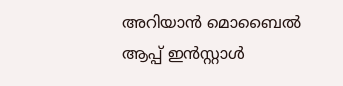അറിയാൻ മൊബൈൽ ആപ്പ് ഇൻസ്റ്റാൾ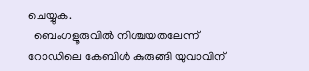ചെയ്യുക.
  ബെംഗളൂരുവിൽ നിശ്ചയതലേന്ന് റോഡിലെ കേബിൾ കുരുങ്ങി യുവാവിന്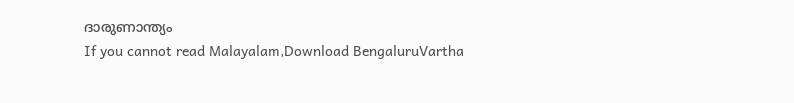ദാരുണാന്ത്യം
If you cannot read Malayalam,Download BengaluruVartha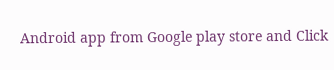Android app from Google play store and Click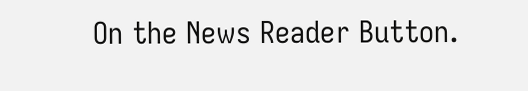On the News Reader Button.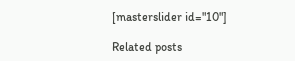[masterslider id="10"]

Related posts